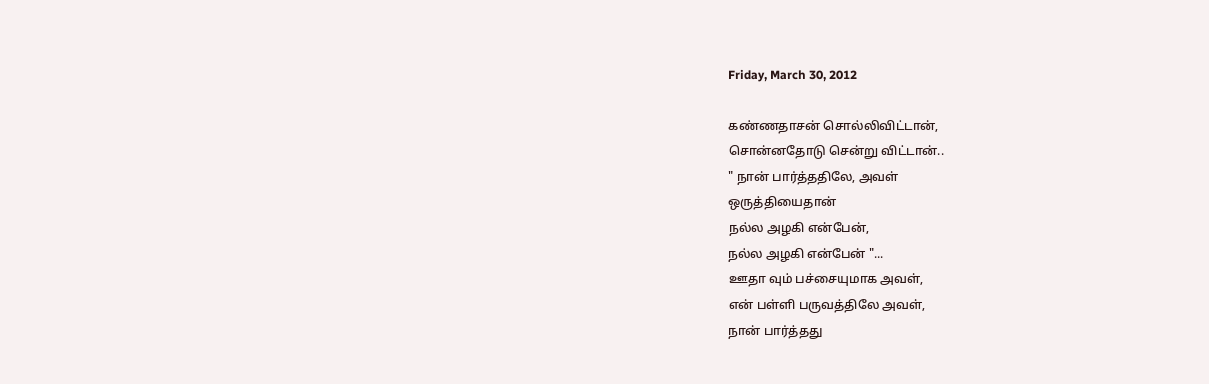Friday, March 30, 2012

கண்ணதாசன் சொல்லிவிட்டான்,
சொன்னதோடு சென்று விட்டான்..
" நான் பார்த்ததிலே, அவள்
ஒருத்தியைதான்
நல்ல அழகி என்பேன்,
நல்ல அழகி என்பேன் "...
ஊதா வும் பச்சையுமாக அவள்,
என் பள்ளி பருவத்திலே அவள்,
நான் பார்த்தது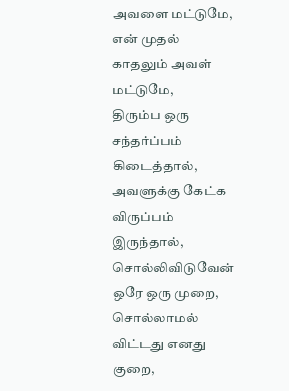அவளை மட்டுமே,
என் முதல் காதலும் அவள் மட்டுமே,
திரும்ப ஒரு சந்தர்ப்பம் கிடைத்தால்,
அவளுக்கு கேட்க விருப்பம் இருந்தால்,
சொல்லிவிடுவேன் ஒரே ஒரு முறை,
சொல்லாமல் விட்டது எனது குறை,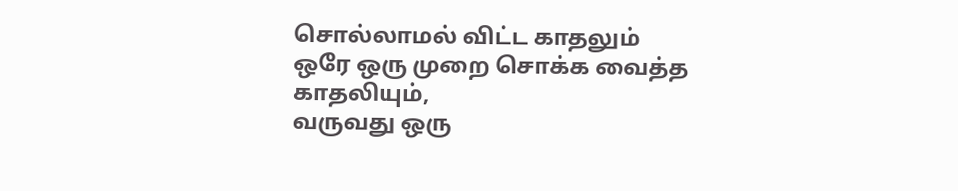சொல்லாமல் விட்ட காதலும்
ஒரே ஒரு முறை சொக்க வைத்த காதலியும்,
வருவது ஒரு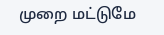முறை மட்டுமே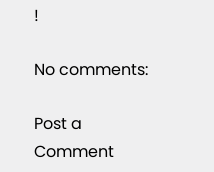!

No comments:

Post a Comment